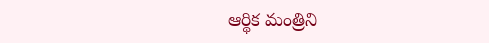ఆర్థిక మంత్రిని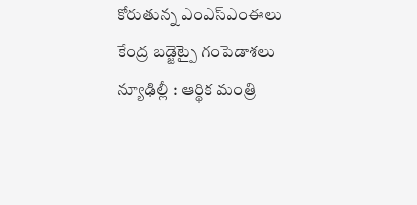కోరుతున్న ఎంఎస్ఎంఈలు కేంద్ర బడ్జెట్పై గంపెడాశలు న్యూఢిల్లీ : ఆర్థిక మంత్రి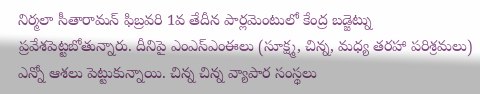నిర్మలా సీతారామన్ ఫిబ్రవరి 1వ తేదీన పార్లమెంటులో కేంద్ర బడ్జెట్ను ప్రవేశపెట్టబోతున్నారు. దీనిపై ఎంఎస్ఎంఈలు (సూక్ష్మ, చిన్న, మధ్య తరహా పరిశ్రమలు) ఎన్నో ఆశలు పెట్టుకున్నాయి. చిన్న చిన్న వ్యాపార సంస్థలు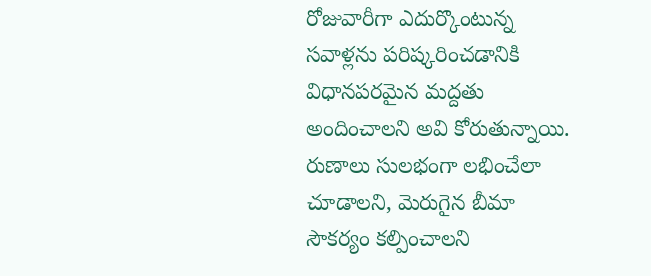రోజువారీగా ఎదుర్కొంటున్న సవాళ్లను పరిష్కరించడానికి విధానపరమైన మద్దతు అందించాలని అవి కోరుతున్నాయి. రుణాలు సులభంగా లభించేలా చూడాలని, మెరుగైన బీమా సౌకర్యం కల్పించాలని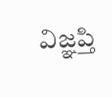విజ్ఞప్తి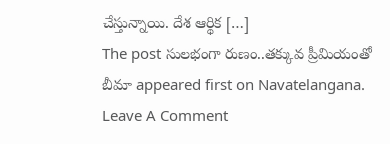చేస్తున్నాయి. దేశ ఆర్థిక […]
The post సులభంగా రుణం..తక్కువ ప్రీమియంతో బీమా appeared first on Navatelangana.
Leave A Comment